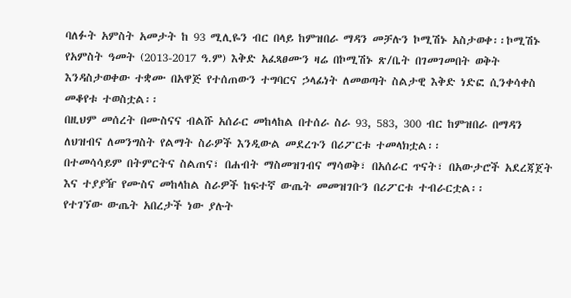ባለፉት አምስት አመታት ከ 93 ሚሊዬን ብር በላይ ከምዝበራ ማዳን መቻሉን ኮሚሽኑ አስታወቀ፡፡ኮሚሽኑ የአምስት ዓመት (2013-2017 ዓ.ም) እቅድ አፈጻፀሙን ዛሬ በኮሚሽኑ ጽ/ቤት በገመገመበት ወቅት እንዳስታወቀው ተቋሙ በአዋጅ የተሰጠውን ተግባርና ኃላፊነት ለመወጣት ስልታዊ እቅድ ነድፎ ሲንቀሳቀስ መቆየቱ ተወስቷል፡፡
በዚህም መሰረት በሙስናና ብልሹ አሰራር መከላከል በተሰራ ስራ 93, 583, 300 ብር ከምዝበራ በማዳን ለህዝብና ለመንግስት የልማት ስራዎች እንዲውል መደረጉን በሪፖርቱ ተመላክቷል፡፡
በተመሳሳይም በትምርትና ስልጠና፣ በሐብት ማስመዝገብና ማሳወቅ፣ በአሰራር ጥናት፣ በአውታሮች አደረጃጀት እና ተያያዥ የሙስና መከላከል ስራዎች ከፍተኛ ውጤት መመዝገቡን በሪፖርቱ ተብራርቷል፡፡
የተገኘው ውጤት አበረታች ነው ያሉት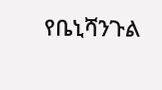የቤኒሻንጉል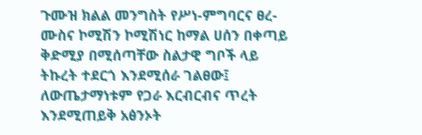ጉሙዝ ክልል መንግስት የሥነ-ምግባርና ፀረ-ሙስና ኮሚሽን ኮሚሽነር ከማል ሀሰን በቀጣይ ቅድሚያ በሚሰጣቸው ስልታዊ ግቦች ላይ ትኩረት ተደርጎ እንደሚሰራ ገልፀው፤ ለውጤታማነቱም የጋራ እርብርብና ጥረት እንደሚጠይቅ አፅንኦት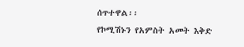ሰጥተዋል፡፡
የኮሚሽኑን የአምስት አመት እቅድ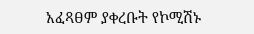አፈጻፀም ያቀረቡት የኮሚሽኑ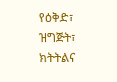የዕቅድ፣ ዝግጅት፣ ክትትልና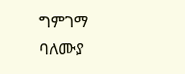ግምገማ ባለሙያ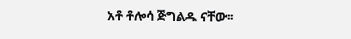አቶ ቶሎሳ ጅግልዱ ናቸው፡፡